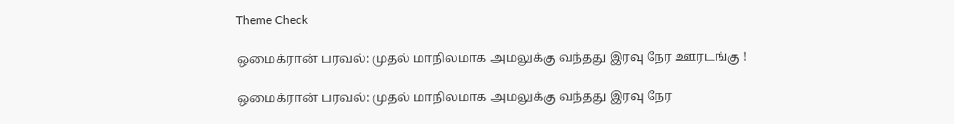Theme Check

ஒமைக்ரான் பரவல்: முதல் மாநிலமாக அமலுக்கு வந்தது இரவு நேர ஊரடங்கு !

ஒமைக்ரான் பரவல்: முதல் மாநிலமாக அமலுக்கு வந்தது இரவு நேர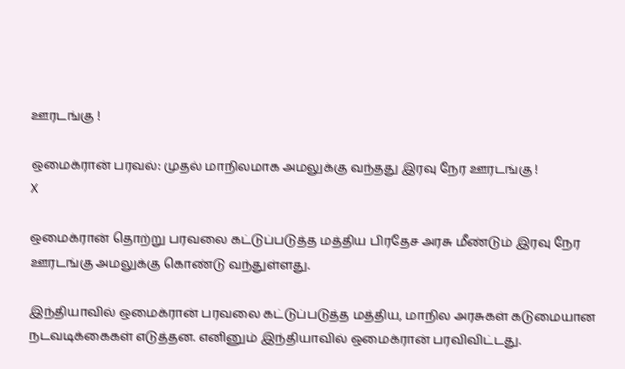ஊரடங்கு !

ஒமைக்ரான் பரவல்: முதல் மாநிலமாக அமலுக்கு வந்தது இரவு நேர ஊரடங்கு !
X

ஒமைக்ரான் தொற்று பரவலை கட்டுப்படுத்த மத்திய பிரதேச அரசு மீண்டும் இரவு நேர ஊரடங்கு அமலுக்கு கொண்டு வந்துள்ளது.

இந்தியாவில் ஒமைக்ரான் பரவலை கட்டுப்படுத்த மத்திய, மாநில அரசுகள் கடுமையான நடவடிக்கைகள் எடுத்தன. எனினும் இந்தியாவில் ஒமைக்ரான் பரவிவிட்டது.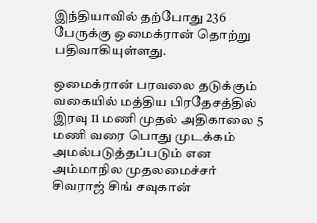இந்தியாவில் தற்போது 236 பேருக்கு ஒமைக்ரான் தொற்று பதிவாகியுள்ளது.

ஒமைக்ரான் பரவலை தடுக்கும் வகையில் மத்திய பிரதேசத்தில் இரவு 11 மணி முதல் அதிகாலை 5 மணி வரை பொது முடக்கம் அமல்படுத்தப்படும் என அம்மாநில முதலமைச்சர் சிவராஜ் சிங் சவுகான்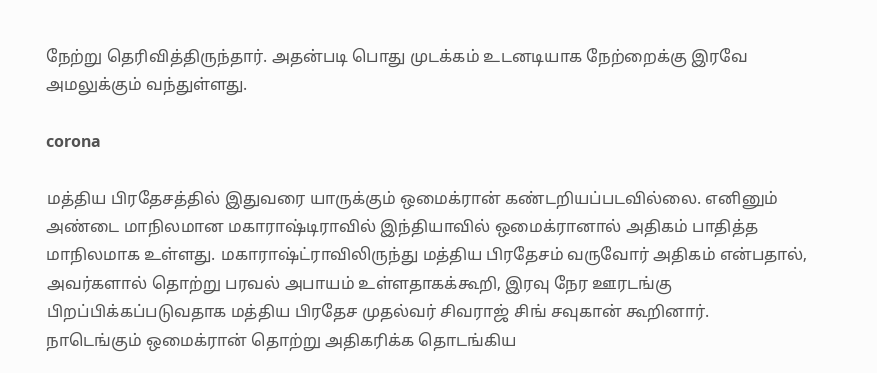நேற்று தெரிவித்திருந்தார். அதன்படி பொது முடக்கம் உடனடியாக நேற்றைக்கு இரவே அமலுக்கும் வந்துள்ளது.

corona

மத்திய பிரதேசத்தில் இதுவரை யாருக்கும் ஒமைக்ரான் கண்டறியப்படவில்லை. எனினும் அண்டை மாநிலமான மகாராஷ்டிராவில் இந்தியாவில் ஒமைக்ரானால் அதிகம் பாதித்த மாநிலமாக உள்ளது. மகாராஷ்ட்ராவிலிருந்து மத்திய பிரதேசம் வருவோர் அதிகம் என்பதால், அவர்களால் தொற்று பரவல் அபாயம் உள்ளதாகக்கூறி, இரவு நேர ஊரடங்கு பிறப்பிக்கப்படுவதாக மத்திய பிரதேச முதல்வர் சிவராஜ் சிங் சவுகான் கூறினார்.
நாடெங்கும் ஒமைக்ரான் தொற்று அதிகரிக்க தொடங்கிய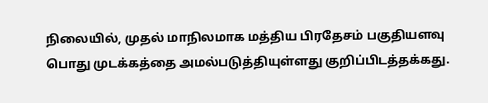நிலையில், முதல் மாநிலமாக மத்திய பிரதேசம் பகுதியளவு பொது முடக்கத்தை அமல்படுத்தியுள்ளது குறிப்பிடத்தக்கது.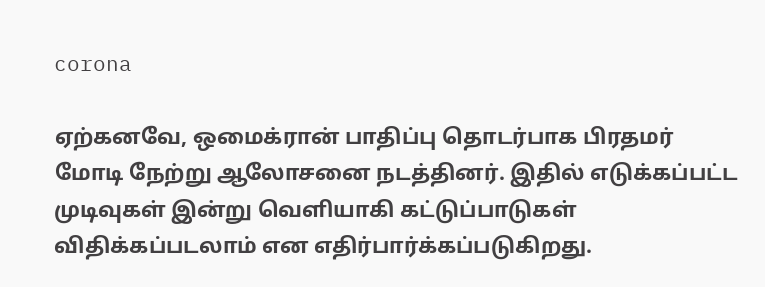corona

ஏற்கனவே, ஒமைக்ரான் பாதிப்பு தொடர்பாக பிரதமர் மோடி நேற்று ஆலோசனை நடத்தினர். இதில் எடுக்கப்பட்ட முடிவுகள் இன்று வெளியாகி கட்டுப்பாடுகள் விதிக்கப்படலாம் என எதிர்பார்க்கப்படுகிறது.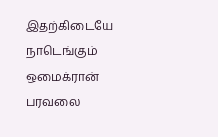இதற்கிடையே நாடெங்கும் ஒமைக்ரான் பரவலை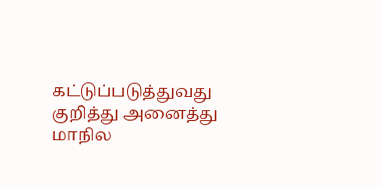கட்டுப்படுத்துவது குறித்து அனைத்து மாநில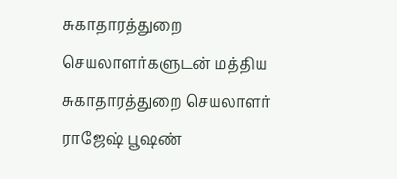சுகாதாரத்துறை செயலாளர்களுடன் மத்திய சுகாதாரத்துறை செயலாளர் ராஜேஷ் பூஷண்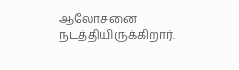ஆலோசனை நடத்தியிருக்கிறார்.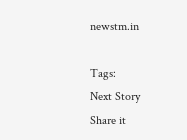newstm.in

Tags:
Next Story
Share it